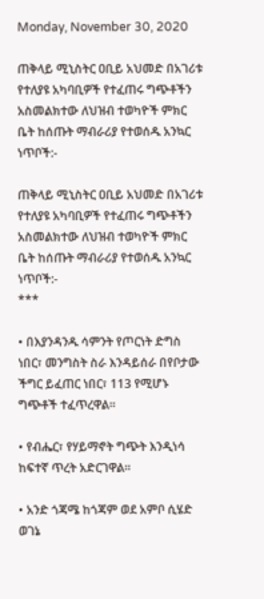Monday, November 30, 2020

ጠቅላይ ሚኒስትር ዐቢይ አህመድ በአገሪቱ የተለያዩ አካባቢዎች የተፈጠሩ ግጭቶችን አስመልክተው ለህዝብ ተወካዮች ምክር ቤት ከሰጡት ማብራሪያ የተወሰዱ አንኳር ነጥቦች:-

ጠቅላይ ሚኒስትር ዐቢይ አህመድ በአገሪቱ የተለያዩ አካባቢዎች የተፈጠሩ ግጭቶችን አስመልክተው ለህዝብ ተወካዮች ምክር ቤት ከሰጡት ማብራሪያ የተወሰዱ አንኳር ነጥቦች:-
***

• በእያንዳንዱ ሳምንት የጦርነት ድግስ ነበር፣ መንግስት ስራ እንዳይሰራ በየቦታው ችግር ይፈጠር ነበር፣ 113 የሚሆኑ ግጭቶች ተፈጥረዋል፡፡

• የብሔር፣ የሃይማኖት ግጭት እንዲነሳ ከፍተኛ ጥረት አድርገዋል፡፡

• አንድ ጎጃሜ ከጎጃም ወደ አምቦ ሲሄድ ወገኔ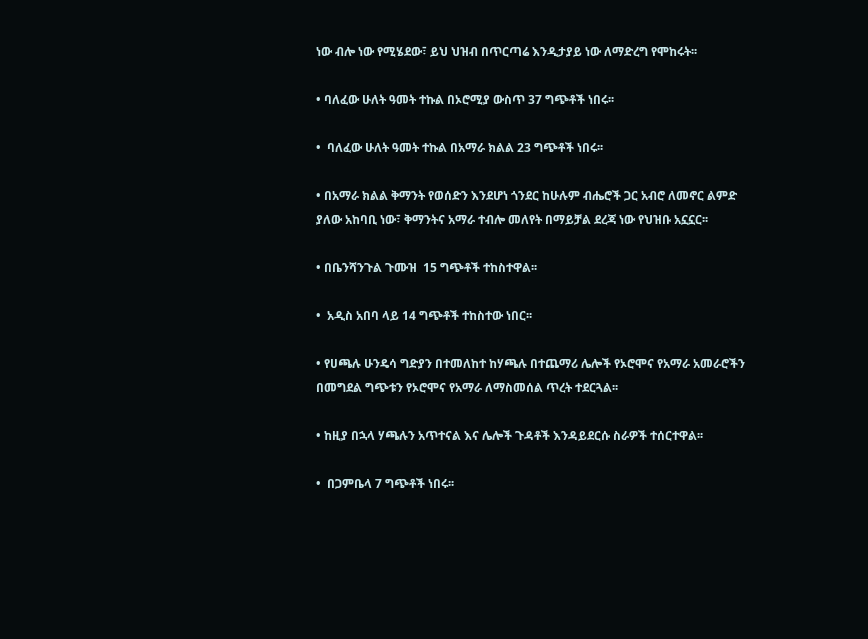ነው ብሎ ነው የሚሄደው፣ ይህ ህዝብ በጥርጣሬ እንዲታያይ ነው ለማድረግ የሞከሩት፡፡

• ባለፈው ሁለት ዓመት ተኩል በኦሮሚያ ውስጥ 37 ግጭቶች ነበሩ፡፡

•  ባለፈው ሁለት ዓመት ተኩል በአማራ ክልል 23 ግጭቶች ነበሩ፡፡

• በአማራ ክልል ቅማንት የወሰድን እንደሆነ ጎንደር ከሁሉም ብሔሮች ጋር አብሮ ለመኖር ልምድ ያለው አከባቢ ነው፣ ቅማንትና አማራ ተብሎ መለየት በማይቻል ደረጃ ነው የህዝቡ አኗኗር፡፡

• በቤንሻንጉል ጉሙዝ  15 ግጭቶች ተከስተዋል፡፡

•  አዲስ አበባ ላይ 14 ግጭቶች ተከስተው ነበር፡፡

• የሀጫሉ ሁንዴሳ ግድያን በተመለከተ ከሃጫሉ በተጨማሪ ሌሎች የኦሮሞና የአማራ አመራሮችን በመግደል ግጭቱን የኦሮሞና የአማራ ለማስመሰል ጥረት ተደርጓል፡፡

• ከዚያ በኋላ ሃጫሉን አጥተናል እና ሌሎች ጉዳቶች እንዳይደርሱ ስራዎች ተሰርተዋል፡፡

•  በጋምቤላ 7 ግጭቶች ነበሩ፡፡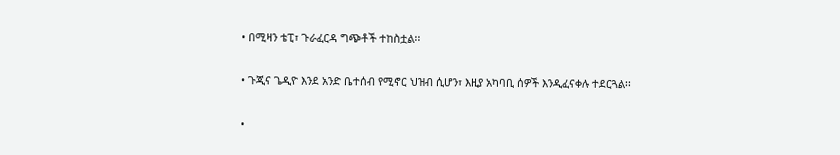• በሚዛን ቴፒ፣ ጉራፈርዳ ግጭቶች ተከስቷል፡፡

• ጉጂና ጌዲዮ እንደ አንድ ቤተሰብ የሚኖር ህዝብ ሲሆን፣ እዚያ አካባቢ ሰዎች እንዲፈናቀሉ ተደርጓል፡፡

•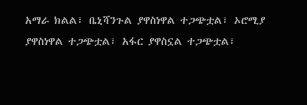አማራ ክልል፣ ቤኒሻንጉል ያዋስነዋል ተጋጭቷል፣ ኦሮሚያ ያዋስነዋል ተጋጭቷል፣ አፋር ያዋስኗል ተጋጭቷል፣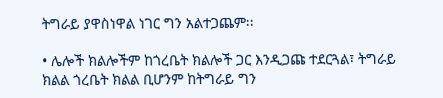ትግራይ ያዋስነዋል ነገር ግን አልተጋጨም፡፡

• ሌሎች ክልሎችም ከጎረቤት ክልሎች ጋር እንዲጋጩ ተደርጓል፣ ትግራይ ክልል ጎረቤት ክልል ቢሆንም ከትግራይ ግን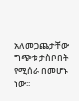አለመጋጨታቸው ግጭቱ ታስቦበት የሚሰራ በመሆኑ ነው፡፡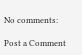No comments:

Post a Comment